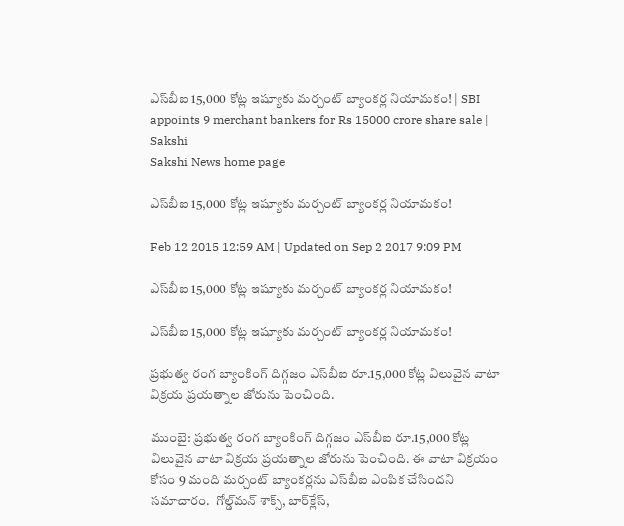ఎస్‌బీఐ 15,000 కోట్ల ఇష్యూకు మర్చంట్ బ్యాంకర్ల నియామకం! | SBI appoints 9 merchant bankers for Rs 15000 crore share sale | Sakshi
Sakshi News home page

ఎస్‌బీఐ 15,000 కోట్ల ఇష్యూకు మర్చంట్ బ్యాంకర్ల నియామకం!

Feb 12 2015 12:59 AM | Updated on Sep 2 2017 9:09 PM

ఎస్‌బీఐ 15,000 కోట్ల ఇష్యూకు మర్చంట్ బ్యాంకర్ల నియామకం!

ఎస్‌బీఐ 15,000 కోట్ల ఇష్యూకు మర్చంట్ బ్యాంకర్ల నియామకం!

ప్రభుత్వ రంగ బ్యాంకింగ్ దిగ్గజం ఎస్‌బీఐ రూ.15,000 కోట్ల విలువైన వాటా విక్రయ ప్రయత్నాల జోరును పెంచింది.

ముంబై: ప్రభుత్వ రంగ బ్యాంకింగ్ దిగ్గజం ఎస్‌బీఐ రూ.15,000 కోట్ల విలువైన వాటా విక్రయ ప్రయత్నాల జోరును పెంచింది. ఈ వాటా విక్రయం కోసం 9 మంది మర్చంట్ బ్యాంకర్లను ఎస్‌బీఐ ఎంపిక చేసిందని సమాచారం.  గోల్డ్‌మన్ శాక్స్, బార్‌క్లేస్,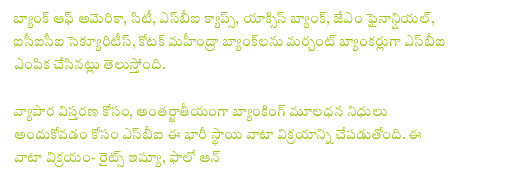బ్యాంక్ ఆఫ్ అమెరికా, సిటీ, ఎస్‌బీఐ క్యాప్స్, యాక్సిస్ బ్యాంక్, జేఎం ఫైనాన్షియల్, ఐసీఐసీఐ సెక్యూరిటీస్, కోటక్ మహీంద్రా బ్యాంక్‌లను మర్చంట్ బ్యాంకర్లుగా ఎస్‌బీఐ ఎంపిక చేసినట్లు తెలుస్తోంది.

వ్యాపార విస్తరణ కోసం, అంతర్జాతీయంగా బ్యాంకింగ్ మూలధన నిధులు అందుకోవడం కోసం ఎస్‌బీఐ ఈ భారీ స్థాయి వాటా విక్రయాన్ని చేపడుతోంది. ఈ వాటా విక్రయం- రైట్స్ ఇష్యూ, ఫాలో ఆన్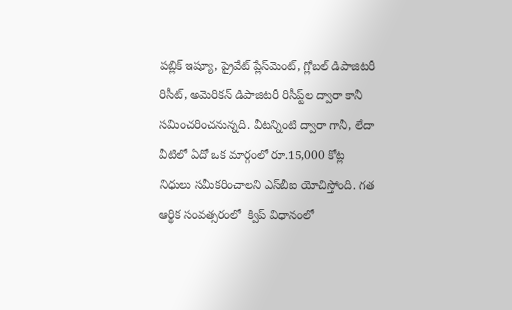పబ్లిక్ ఇష్యూ, ప్రైవేట్ ప్లేస్‌మెంట్, గ్లోబల్ డిపాజిటరీ రిసీట్, అమెరికన్ డిపాజిటరీ రిసీప్ట్‌ల ద్వారా కానీ సమించరించనున్నది. వీటన్నింటి ద్వారా గానీ, లేదా వీటిలో ఏదో ఒక మార్గంలో రూ.15,000 కోట్ల నిధులు సమీకరించాలని ఎస్‌బీఐ యోచిస్తోంది. గత ఆర్థిక సంవత్సరంలో  క్విప్ విధానంలో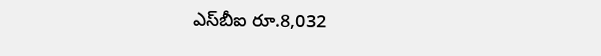ఎస్‌బీఐ రూ.8,032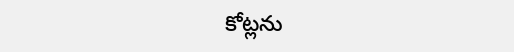కోట్లను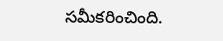సమీకరించింది.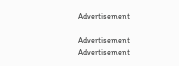Advertisement

Advertisement
Advertisement